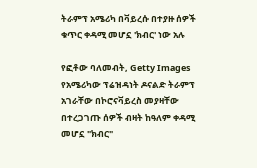ትራምፕ አሜሪካ በቫይረሱ በተያዙ ሰዎች ቁጥር ቀዳሚ መሆኗ 'ክብር' ነው አሉ

የፎቶው ባለመብት, Getty Images
የአሜሪካው ፕሬዝዳነት ዶናልድ ትራምፕ አገራቸው በኮሮናቫይረስ መያዛቸው በተረጋገጡ ሰዎች ብዛት ከዓለም ቀዳሚ መሆኗ "ክብር"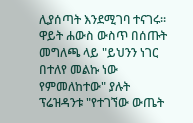ሊያሰጣት እንደሚገባ ተናገሩ።
ዋይት ሐውስ ውስጥ በሰጡት መግለጫ ላይ "ይህንን ነገር በተለየ መልኩ ነው የምመለከተው" ያሉት ፕሬዝዳንቱ "የተገኘው ውጤት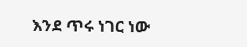እንደ ጥሩ ነገር ነው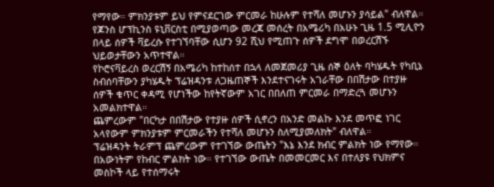የማየው። ምክንያቱም ይህ የምናደርገው ምርመራ ከሁሉም የተሻለ መሆኑን ያሳይል" ብለዋል።
የጆንስ ሆፕኪንስ ዩኒቨርስቲ በሚያወጣው መረጃ መሰረት በአሜሪካ በአሁኑ ጊዜ 1.5 ሚሊዮን በላይ ሰዎች ቫይረሱ የተገኘባቸው ሲሆን 92 ሺህ የሚጠጉ ሰዎች ደግሞ በወረርሽኙ ህይወታቸውን አጥተዋል።
የኮሮናቫይረስ ወረርሽኝ በአሜሪካ ከተከሰተ በኋላ ለመጀመሪያ ጊዜ ሰኞ ዕለት ባካሄዱት የካቢኔ ስብሰባቸውን ያካሄዱት ፕሬዝዳንቱ ለጋዜጠኞች እንደተናገሩት አገራቸው በበሽታው በተያዙ ሰዎች ቁጥር ቀዳሚ የሆነችው ከየትኛውም አገር በበለጠ ምርመራ በማድረጓ መሆኑን አመልክተዋል።
ጨምረውም "በርካታ በበሽታው የተያዙ ሰዎች ሲኖረን በአንድ መልኩ እንደ መጥፎ ነገር አላየውም ምክንያቱም ምርመራችን የተሻለ መሆኑን ስለሚያመለክት" ብለዋል።
ፕሬዝዳንት ትራምፕ ጨምረውም የተገኘው ውጤትን "እኔ እንደ ክብር ምልክት ነው የማየው። በአውነትም የከብር ምልክት ነው። የተገኘው ውጤት በመመርመር እና በተለያዩ የህክምና መስኮች ላይ የተሰማሩት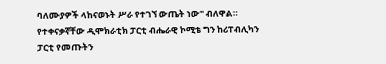ባለሙያዎች ላከናወኑት ሥራ የተገኘ ውጤት ነው" ብለዋል።
የተቀናቃኛቸው ዲሞክራቲክ ፓርቲ ብሔራዊ ኮሚቴ ግን ከሪፐብሊካን ፓርቲ የመጡትን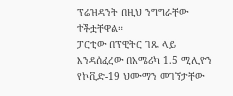ፕሬዝዳንት በዚህ ንግግራቸው ተችቷቸዋል።
ፓርቲው በፕዊትር ገጹ ላይ እንዳሰፈረው በአሜሪካ 1.5 ሚሊዮን የኮቪድ-19 ህሙማን መገኘታቸው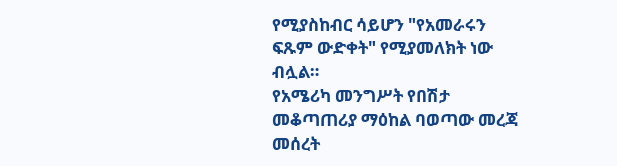የሚያስከብር ሳይሆን "የአመራሩን ፍጹም ውድቀት" የሚያመለክት ነው ብሏል።
የአሜሪካ መንግሥት የበሽታ መቆጣጠሪያ ማዕከል ባወጣው መረጃ መሰረት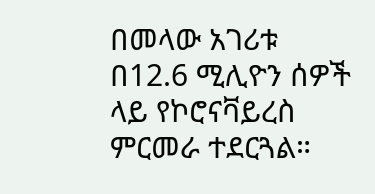በመላው አገሪቱ በ12.6 ሚሊዮን ሰዎች ላይ የኮሮናቫይረስ ምርመራ ተደርጓል።